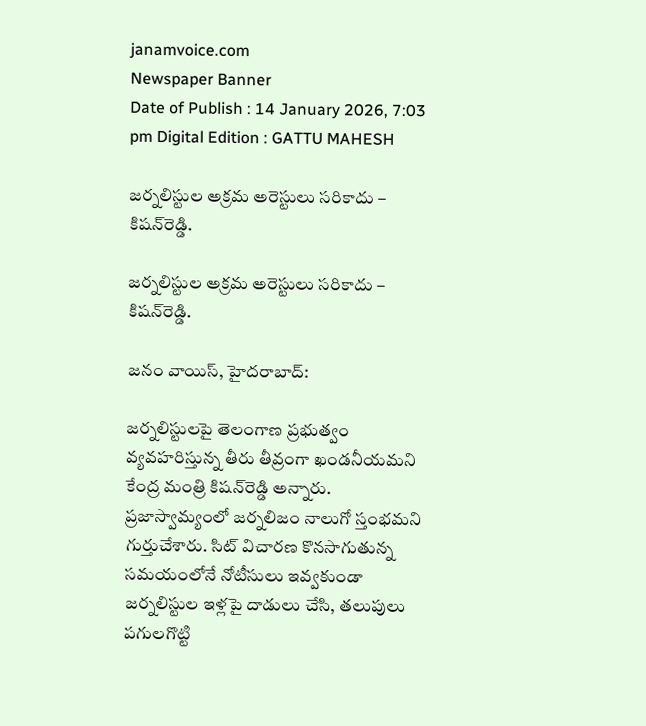janamvoice.com
Newspaper Banner
Date of Publish : 14 January 2026, 7:03 pm Digital Edition : GATTU MAHESH

జర్నలిస్టుల అక్రమ అరెస్టులు సరికాదు – కిషన్‌రెడ్డి.

జర్నలిస్టుల అక్రమ అరెస్టులు సరికాదు – కిషన్‌రెడ్డి.

జనం వాయిస్, హైదరాబాద్‌:

జర్నలిస్టులపై తెలంగాణ ప్రభుత్వం వ్యవహరిస్తున్న తీరు తీవ్రంగా ఖండనీయమని కేంద్ర మంత్రి కిషన్‌రెడ్డి అన్నారు. ప్రజాస్వామ్యంలో జర్నలిజం నాలుగో స్తంభమని గుర్తుచేశారు. సిట్‌ విచారణ కొనసాగుతున్న సమయంలోనే నోటీసులు ఇవ్వకుండా జర్నలిస్టుల ఇళ్లపై దాడులు చేసి, తలుపులు పగులగొట్టి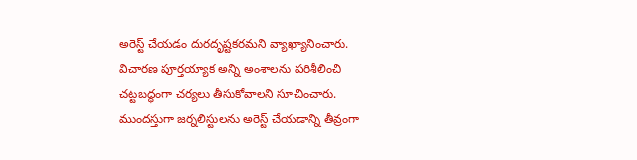అరెస్ట్‌ చేయడం దురదృష్టకరమని వ్యాఖ్యానించారు. విచారణ పూర్తయ్యాక అన్ని అంశాలను పరిశీలించి చట్టబద్ధంగా చర్యలు తీసుకోవాలని సూచించారు. ముందస్తుగా జర్నలిస్టులను అరెస్ట్‌ చేయడాన్ని తీవ్రంగా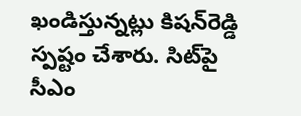ఖండిస్తున్నట్లు కిషన్‌రెడ్డి స్పష్టం చేశారు. సిట్‌పై సీఎం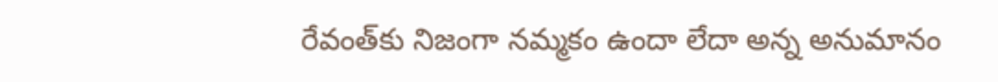రేవంత్‌కు నిజంగా నమ్మకం ఉందా లేదా అన్న అనుమానం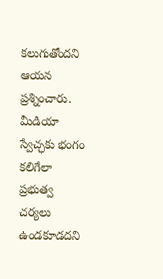కలుగుతోందని ఆయన ప్రశ్నించారు. మీడియా స్వేచ్ఛకు భంగం కలిగేలా ప్రభుత్వ చర్యలు ఉండకూడదని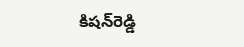కిషన్‌రెడ్డి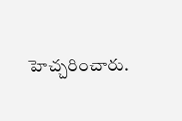హెచ్చరించారు.